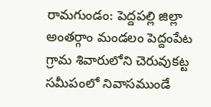రామగుండం: పెద్దపల్లి జిల్లా అంతర్గాం మండలం పెద్దంపేట గ్రామ శివారులోని చెరువుకట్ట సమీపంలో నివాసముండే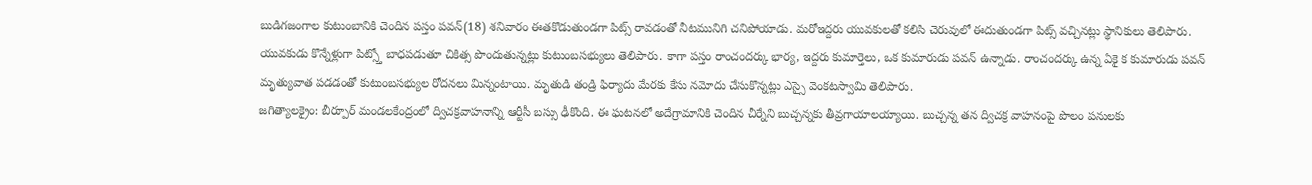బుడిగజంగాల కుటుంబానికి చెందిన పస్తం పవన్(18) శనివారం ఈతకొడుతుండగా పిట్స్ రావడంతో నీటమునిగి చనిపోయాడు. మరోఇద్దరు యువకులతో కలిసి చెరువులో ఈదుతుండగా పిట్స్ వచ్చినట్లు స్థానికులు తెలిపారు. యువకుడు కొన్నేళ్లుగా పిట్స్తో బాధపడుతూ చికిత్స పొందుతున్నట్లు కుటుంబసభ్యులు తెలిపారు. కాగా పస్తం రాంచందర్కు భార్య, ఇద్దరు కుమార్తెలు, ఒక కుమారుడు పవన్ ఉన్నాడు. రాంచందర్కు ఉన్న ఏకై క కుమారుడు పవన్ మృత్యువాత పడడంతో కుటుంబసభ్యుల రోదనలు మిన్నంటాయి. మృతుడి తండ్రి ఫిర్యాదు మేరకు కేసు నమోదు చేసుకొన్నట్లు ఎస్సై వెంకటస్వామి తెలిపారు.
జగిత్యాలక్రైం: బీర్పూర్ మండలకేంద్రంలో ద్విచక్రవాహనాన్ని ఆర్టీసీ బస్సు ఢీకొంది. ఈ ఘటనలో అదేగ్రామానికి చెందిన చీర్నేని బుచ్చన్నకు తీవ్రగాయాలయ్యాయి. బుచ్చన్న తన ద్విచక్ర వాహనంపై పొలం పనులకు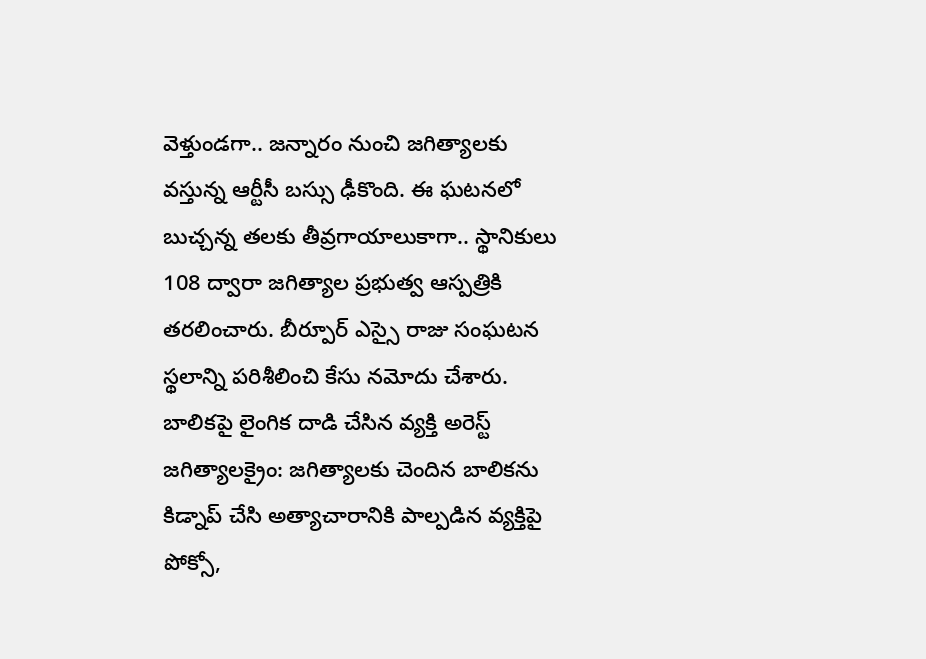వెళ్తుండగా.. జన్నారం నుంచి జగిత్యాలకు వస్తున్న ఆర్టీసీ బస్సు ఢీకొంది. ఈ ఘటనలో బుచ్చన్న తలకు తీవ్రగాయాలుకాగా.. స్థానికులు 108 ద్వారా జగిత్యాల ప్రభుత్వ ఆస్పత్రికి తరలించారు. బీర్పూర్ ఎస్సై రాజు సంఘటన స్థలాన్ని పరిశీలించి కేసు నమోదు చేశారు.
బాలికపై లైంగిక దాడి చేసిన వ్యక్తి అరెస్ట్
జగిత్యాలక్రైం: జగిత్యాలకు చెందిన బాలికను కిడ్నాప్ చేసి అత్యాచారానికి పాల్పడిన వ్యక్తిపై పోక్సో,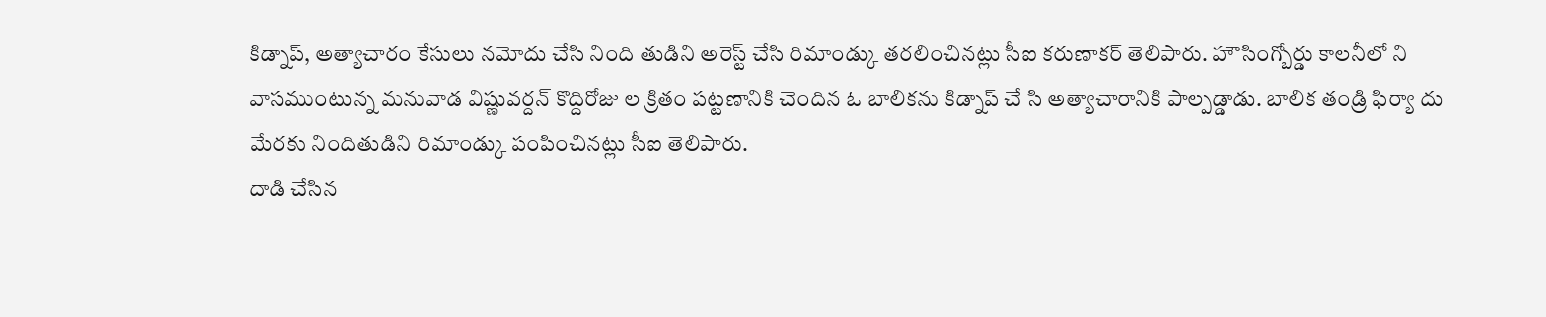కిడ్నాప్, అత్యాచారం కేసులు నమోదు చేసి నింది తుడిని అరెస్ట్ చేసి రిమాండ్కు తరలించినట్లు సీఐ కరుణాకర్ తెలిపారు. హౌసింగ్బోర్డు కాలనీలో ని వాసముంటున్న మనువాడ విష్ణువర్దన్ కొద్దిరోజు ల క్రితం పట్టణానికి చెందిన ఓ బాలికను కిడ్నాప్ చే సి అత్యాచారానికి పాల్పడ్డాడు. బాలిక తండ్రి ఫిర్యా దు మేరకు నిందితుడిని రిమాండ్కు పంపించినట్లు సీఐ తెలిపారు.
దాడి చేసిన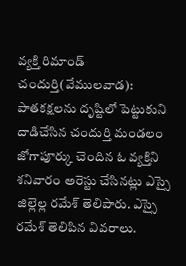వ్యక్తి రిమాండ్
చందుర్తి(వేములవాడ): పాతకక్షలను దృష్టిలో పెట్టుకుని దాడిచేసిన చందుర్తి మండలం జోగాపూర్కు చెందిన ఓ వ్యక్తిని శనివారం అరెస్టు చేసినట్లు ఎస్సై జిల్లెల్ల రమేశ్ తెలిపారు. ఎస్సై రమేశ్ తెలిపిన వివరాలు.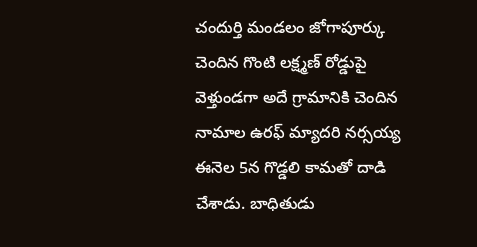చందుర్తి మండలం జోగాపూర్కు చెందిన గొంటి లక్ష్మణ్ రోడ్డుపై వెళ్తుండగా అదే గ్రామానికి చెందిన నామాల ఉరఫ్ మ్యాదరి నర్సయ్య ఈనెల 5న గొడ్డలి కామతో దాడి చేశాడు. బాధితుడు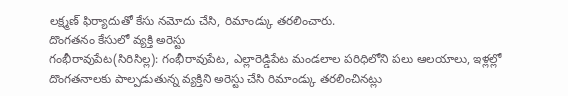లక్ష్మణ్ ఫిర్యాదుతో కేసు నమోదు చేసి, రిమాండ్కు తరలించారు.
దొంగతనం కేసులో వ్యక్తి అరెస్టు
గంభీరావుపేట(సిరిసిల్ల): గంభీరావుపేట, ఎల్లారెడ్డిపేట మండలాల పరిధిలోని పలు ఆలయాలు, ఇళ్లల్లో దొంగతనాలకు పాల్పడుతున్న వ్యక్తిని అరెస్టు చేసి రిమాండ్కు తరలించినట్లు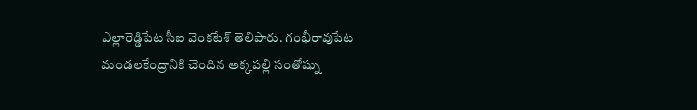ఎల్లారెడ్డిపేట సీఐ వెంకటేశ్ తెలిపారు. గంభీరావుపేట మండలకేంద్రానికి చెందిన అక్కపల్లి సంతోష్ను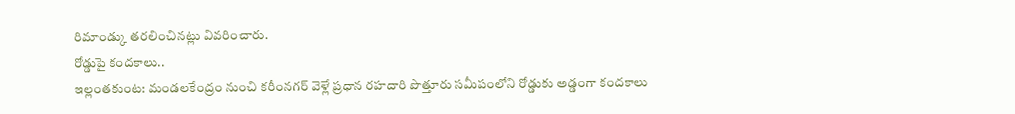రిమాండ్కు తరలించినట్లు వివరించారు.
రోడ్డుపై కందకాలు..
ఇల్లంతకుంట: మండలకేంద్రం నుంచి కరీంనగర్ వెళ్లే ప్రధాన రహదారి పొత్తూరు సమీపంలోని రోడ్డుకు అడ్డంగా కందకాలు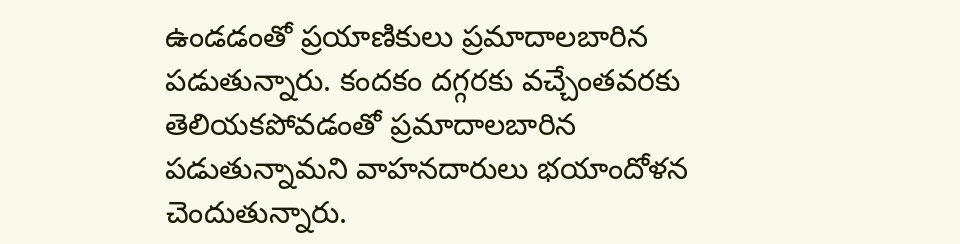ఉండడంతో ప్రయాణికులు ప్రమాదాలబారిన పడుతున్నారు. కందకం దగ్గరకు వచ్చేంతవరకు తెలియకపోవడంతో ప్రమాదాలబారిన పడుతున్నామని వాహనదారులు భయాందోళన చెందుతున్నారు.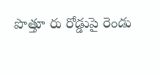పొత్తూ రు రోడ్డుపై రెండు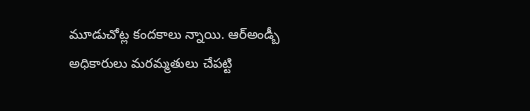మూడుచోట్ల కందకాలు న్నాయి. ఆర్అండ్బీ అధికారులు మరమ్మతులు చేపట్టి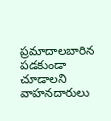ప్రమాదాలబారిన పడకుండా చూడాలని వాహనదారులు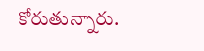కోరుతున్నారు.